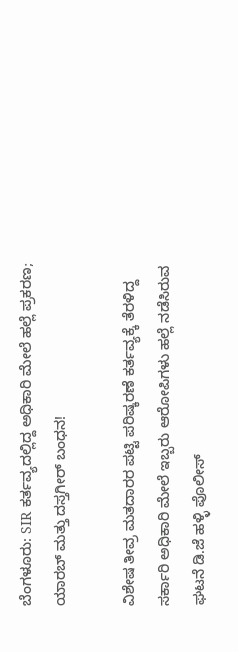ಬೆಂಗಳೂರು: SIR ಕರ್ತವ್ಯದಲ್ಲಿದ್ದ ಅಧಿಕಾರಿ ಮೇಲೆ ಹಲ್ಲೆ ಪ್ರಕರಣ; ಯಾರಬ್ ಮತ್ತು ದಸ್ತಗೀರ್ ಬಂಧನ!

ವಿಶೇಷ ತೀವ್ರ ಮತದಾರರ ಪಟ್ಟಿ ಪರಿಷ್ಕರಣೆ ಕರ್ತವ್ಯಕ್ಕೆ ತೆರಳಿದ್ದ ಸರ್ಕಾರಿ ಅಧಿಕಾರಿ ಮೇಲೆ ಇಬ್ಬರು ಆರೋಪಿಗಳು ಹಲ್ಲೆ ನಡೆಸಿರುವ ಘಟನೆ ಡಿ.ಜೆ ಹಳ್ಳಿ ಪೊಲೀಸ್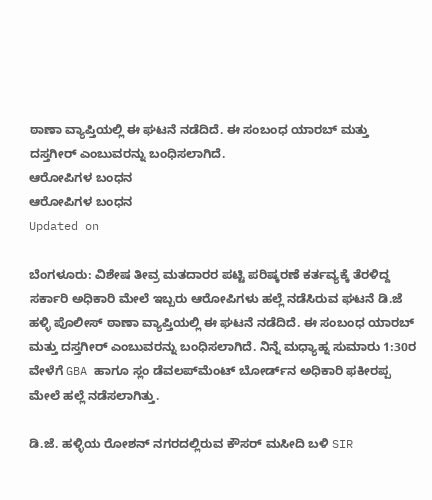ಠಾಣಾ ವ್ಯಾಪ್ತಿಯಲ್ಲಿ ಈ ಘಟನೆ ನಡೆದಿದೆ. ಈ ಸಂಬಂಧ ಯಾರಬ್ ಮತ್ತು ದಸ್ತಗೀರ್ ಎಂಬುವರನ್ನು ಬಂಧಿಸಲಾಗಿದೆ.
ಆರೋಪಿಗಳ ಬಂಧನ
ಆರೋಪಿಗಳ ಬಂಧನ
Updated on

ಬೆಂಗಳೂರು: ವಿಶೇಷ ತೀವ್ರ ಮತದಾರರ ಪಟ್ಟಿ ಪರಿಷ್ಕರಣೆ ಕರ್ತವ್ಯಕ್ಕೆ ತೆರಳಿದ್ದ ಸರ್ಕಾರಿ ಅಧಿಕಾರಿ ಮೇಲೆ ಇಬ್ಬರು ಆರೋಪಿಗಳು ಹಲ್ಲೆ ನಡೆಸಿರುವ ಘಟನೆ ಡಿ.ಜೆ ಹಳ್ಳಿ ಪೊಲೀಸ್ ಠಾಣಾ ವ್ಯಾಪ್ತಿಯಲ್ಲಿ ಈ ಘಟನೆ ನಡೆದಿದೆ. ಈ ಸಂಬಂಧ ಯಾರಬ್ ಮತ್ತು ದಸ್ತಗೀರ್ ಎಂಬುವರನ್ನು ಬಂಧಿಸಲಾಗಿದೆ. ನಿನ್ನೆ ಮಧ್ಯಾಹ್ನ ಸುಮಾರು 1:30ರ ವೇಳೆಗೆ GBA ಹಾಗೂ ಸ್ಲಂ ಡೆವಲಪ್‌ಮೆಂಟ್ ಬೋರ್ಡ್‌ನ ಅಧಿಕಾರಿ ಫಕೀರಪ್ಪ ಮೇಲೆ ಹಲ್ಲೆ ನಡೆಸಲಾಗಿತ್ತು.

ಡಿ.ಜೆ. ಹಳ್ಳಿಯ ರೋಶನ್ ನಗರದಲ್ಲಿರುವ ಕೌಸರ್ ಮಸೀದಿ ಬಳಿ SIR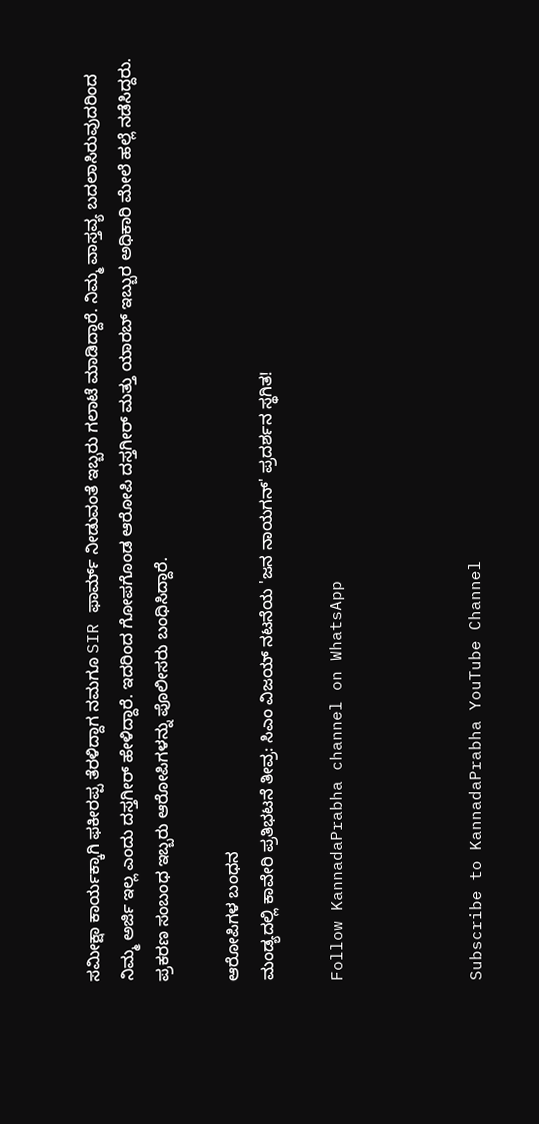ಸಮೀಕ್ಷಾ ಕಾರ್ಯಕ್ಕಾಗಿ ಫಕೀರಪ್ಪ ತೆರಳಿದ್ದಾಗ ನಮಗೂ SIR ಫಾರ್ಮ್ ನೀಡುವಂತೆ ಇಬ್ಬರು ಗಲಾಟೆ ಮಾಡಿದ್ದಾರೆ. ನಿಮ್ಮ ವಾಸ್ತವ್ಯ ಬದಲಾಸಿರುವುದರಿಂದ ನಿಮ್ಮ ಅರ್ಜಿ ಇಲ್ಲ ಎಂದು ದಸ್ತಗೀರ್ ಹೇಳಿದ್ದಾರೆ. ಇದರಿಂದ ಗೋಪಗೊಂಡ ಆರೋಪಿ ದಸ್ತಗೀರ್ ಮತ್ತು ಯಾರಬ್ ಇಬ್ಬುರ ಅಧಿಕಾರಿ ಮೇಲೆ ಹಲ್ಲೆ ನಡೆಸಿದ್ದರು. ಪ್ರಕರಣ ಸಂಬಂಧ ಇಬ್ಬರು ಆರೋಪಿಗಳನ್ನು ಪೊಲೀಸರು ಬಂಧಿಸಿದ್ದಾರೆ.

ಆರೋಪಿಗಳ ಬಂಧನ
ಮಂಡ್ಯದಲ್ಲಿ ಕಾವೇರಿ ಪ್ರತಿಭಟನೆ ತೀವ್ರ: ಸಿಎಂ ವಿಜಯ್ ನಟನೆಯ 'ಜನ ನಾಯಗನ್' ಪ್ರದರ್ಶನ ಸ್ಥಗಿತ!

Follow KannadaPrabha channel on WhatsApp



Subscribe to KannadaPrabha YouTube Channel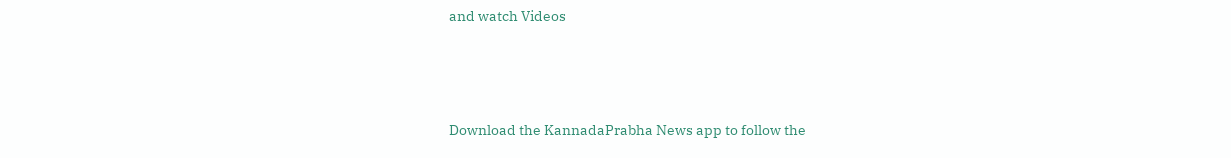and watch Videos



Download the KannadaPrabha News app to follow the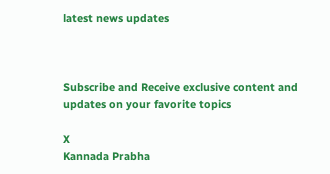latest news updates



Subscribe and Receive exclusive content and updates on your favorite topics

X
Kannada Prabha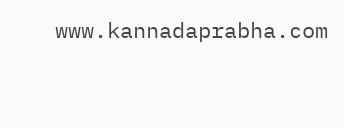www.kannadaprabha.com